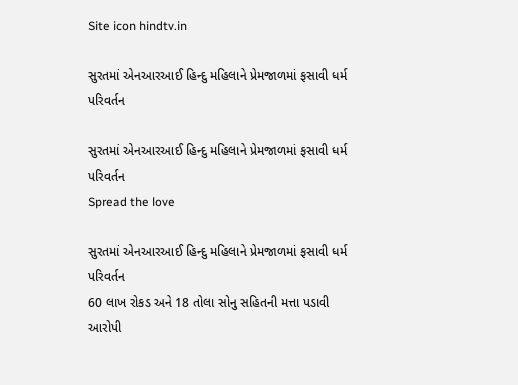Site icon hindtv.in

સુરતમાં એનઆરઆઈ હિન્દુ મહિલાને પ્રેમજાળમાં ફસાવી ધર્મ પરિવર્તન

સુરતમાં એનઆરઆઈ હિન્દુ મહિલાને પ્રેમજાળમાં ફસાવી ધર્મ પરિવર્તન
Spread the love

સુરતમાં એનઆરઆઈ હિન્દુ મહિલાને પ્રેમજાળમાં ફસાવી ધર્મ પરિવર્તન
60 લાખ રોકડ અને 18 તોલા સોનુ સહિતની મત્તા પડાવી
આરોપી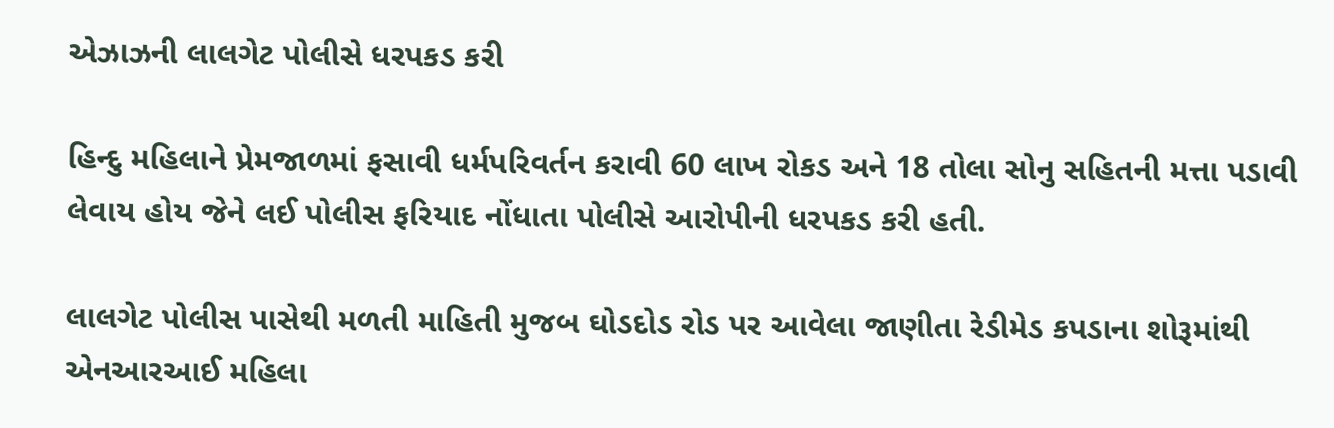એઝાઝની લાલગેટ પોલીસે ધરપકડ કરી

હિન્દુ મહિલાને પ્રેમજાળમાં ફસાવી ધર્મપરિવર્તન કરાવી 60 લાખ રોકડ અને 18 તોલા સોનુ સહિતની મત્તા પડાવી લેવાય હોય જેને લઈ પોલીસ ફરિયાદ નોંધાતા પોલીસે આરોપીની ધરપકડ કરી હતી.

લાલગેટ પોલીસ પાસેથી મળતી માહિતી મુજબ ઘોડદોડ રોડ પર આવેલા જાણીતા રેડીમેડ કપડાના શોરૂમાંથી એનઆરઆઈ મહિલા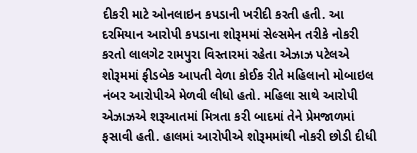દીકરી માટે ઓનલાઇન કપડાની ખરીદી કરતી હતી. આ દરમિયાન આરોપી કપડાના શોરૂમમાં સેલ્સમેન તરીકે નોકરી કરતો લાલગેટ રામપુરા વિસ્તારમાં રહેતા એઝાઝ પટેલએ શોરૂમમાં ફીડબેક આપતી વેળા કોઈક રીતે મહિલાનો મોબાઇલ નંબર આરોપીએ મેળવી લીધો હતો. મહિલા સાથે આરોપી એઝાઝએ શરૂઆતમાં મિત્રતા કરી બાદમાં તેને પ્રેમજાળમાં ફસાવી હતી. હાલમાં આરોપીએ શોરૂમમાંથી નોકરી છોડી દીધી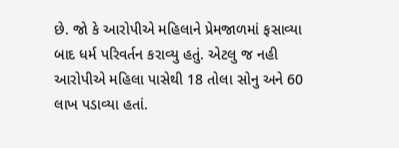છે. જો કે આરોપીએ મહિલાને પ્રેમજાળમાં ફસાવ્યા બાદ ધર્મ પરિવર્તન કરાવ્યુ હતું. એટલુ જ નહી આરોપીએ મહિલા પાસેથી 18 તોલા સોનુ અને 60 લાખ પડાવ્યા હતાં.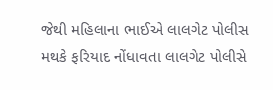જેથી મહિલાના ભાઈએ લાલગેટ પોલીસ મથકે ફરિયાદ નોંધાવતા લાલગેટ પોલીસે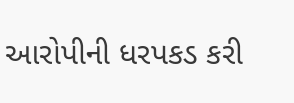આરોપીની ધરપકડ કરી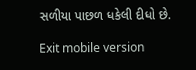સળીયા પાછળ ધકેલી દીધો છે.

Exit mobile version